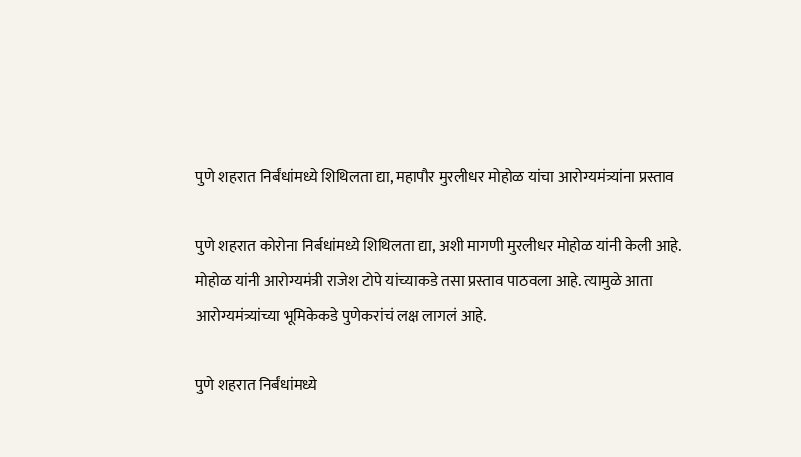पुणे शहरात निर्बंधांमध्ये शिथिलता द्या, महापौर मुरलीधर मोहोळ यांचा आरोग्यमंत्र्यांना प्रस्ताव

पुणे शहरात कोरोना निर्बधांमध्ये शिथिलता द्या, अशी मागणी मुरलीधर मोहोळ यांनी केली आहे. मोहोळ यांनी आरोग्यमंत्री राजेश टोपे यांच्याकडे तसा प्रस्ताव पाठवला आहे. त्यामुळे आता आरोग्यमंत्र्यांच्या भूमिकेकडे पुणेकरांचं लक्ष लागलं आहे.

पुणे शहरात निर्बंधांमध्ये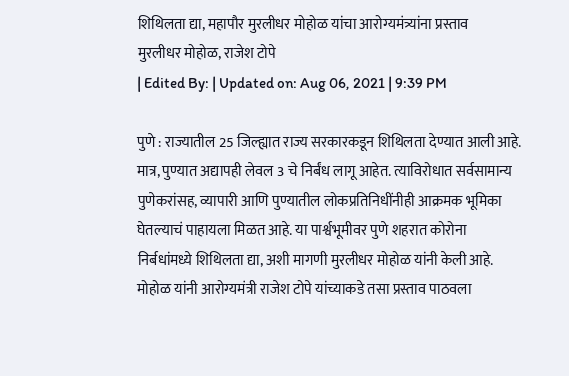शिथिलता द्या, महापौर मुरलीधर मोहोळ यांचा आरोग्यमंत्र्यांना प्रस्ताव
मुरलीधर मोहोळ, राजेश टोपे
| Edited By: | Updated on: Aug 06, 2021 | 9:39 PM

पुणे : राज्यातील 25 जिल्ह्यात राज्य सरकारकडून शिथिलता देण्यात आली आहे. मात्र, पुण्यात अद्यापही लेवल 3 चे निर्बंध लागू आहेत. त्याविरोधात सर्वसामान्य पुणेकरांसह, व्यापारी आणि पुण्यातील लोकप्रतिनिधींनीही आक्रमक भूमिका घेतल्याचं पाहायला मिळत आहे. या पार्श्वभूमीवर पुणे शहरात कोरोना निर्बधांमध्ये शिथिलता द्या, अशी मागणी मुरलीधर मोहोळ यांनी केली आहे. मोहोळ यांनी आरोग्यमंत्री राजेश टोपे यांच्याकडे तसा प्रस्ताव पाठवला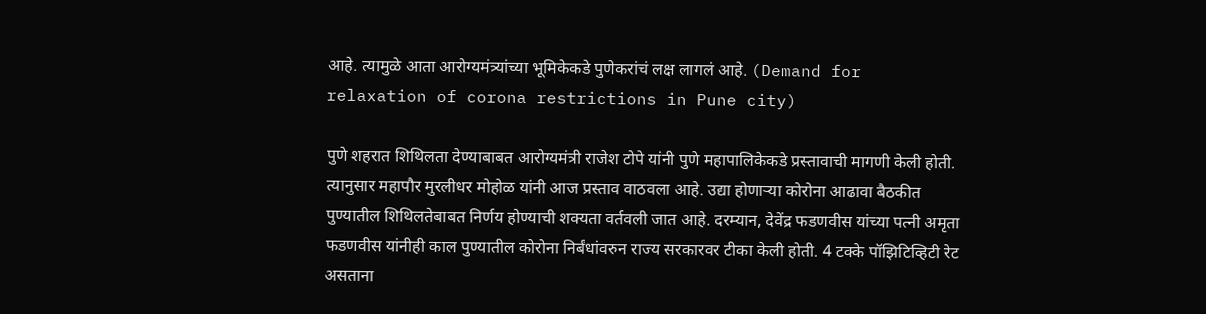आहे. त्यामुळे आता आरोग्यमंत्र्यांच्या भूमिकेकडे पुणेकरांचं लक्ष लागलं आहे. (Demand for relaxation of corona restrictions in Pune city)

पुणे शहरात शिथिलता देण्याबाबत आरोग्यमंत्री राजेश टोपे यांनी पुणे महापालिकेकडे प्रस्तावाची मागणी केली होती. त्यानुसार महापौर मुरलीधर मोहोळ यांनी आज प्रस्ताव वाठवला आहे. उद्या होणाऱ्या कोरोना आढावा बैठकीत पुण्यातील शिथिलतेबाबत निर्णय होण्याची शक्यता वर्तवली जात आहे. दरम्यान, देवेंद्र फडणवीस यांच्या पत्नी अमृता फडणवीस यांनीही काल पुण्यातील कोरोना निर्बंधांवरुन राज्य सरकारवर टीका केली होती. 4 टक्के पॉझिटिव्हिटी रेट असताना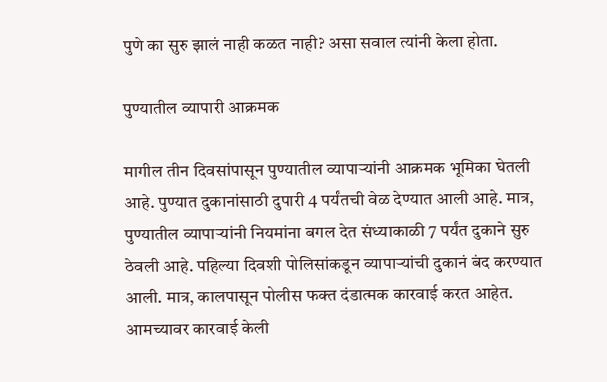पुणे का सुरु झालं नाही कळत नाही? असा सवाल त्यांनी केला होता.

पुण्यातील व्यापारी आक्रमक

मागील तीन दिवसांपासून पुण्यातील व्यापाऱ्यांनी आक्रमक भूमिका घेतली आहे. पुण्यात दुकानांसाठी दुपारी 4 पर्यंतची वेळ देण्यात आली आहे. मात्र, पुण्यातील व्यापाऱ्यांनी नियमांना बगल देत संध्याकाळी 7 पर्यंत दुकाने सुरु ठेवली आहे. पहिल्या दिवशी पोलिसांकडून व्यापाऱ्यांची दुकानं बंद करण्यात आली. मात्र, कालपासून पोलीस फक्त दंडात्मक कारवाई करत आहेत. आमच्यावर कारवाई केली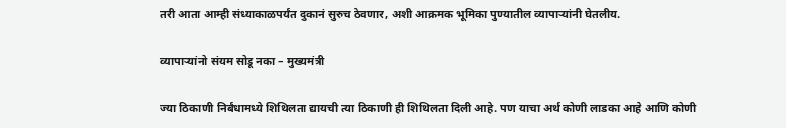तरी आता आम्ही संध्याकाळपर्यंत दुकानं सुरुच ठेवणार, अशी आक्रमक भूमिका पुण्यातील व्यापाऱ्यांनी घेतलीय.

व्यापाऱ्यांनो संयम सोडू नका – मुख्यमंत्री

ज्या ठिकाणी निर्बंधामध्ये शिथिलता द्यायची त्या ठिकाणी ही शिथिलता दिली आहे. पण याचा अर्थ कोणी लाडका आहे आणि कोणी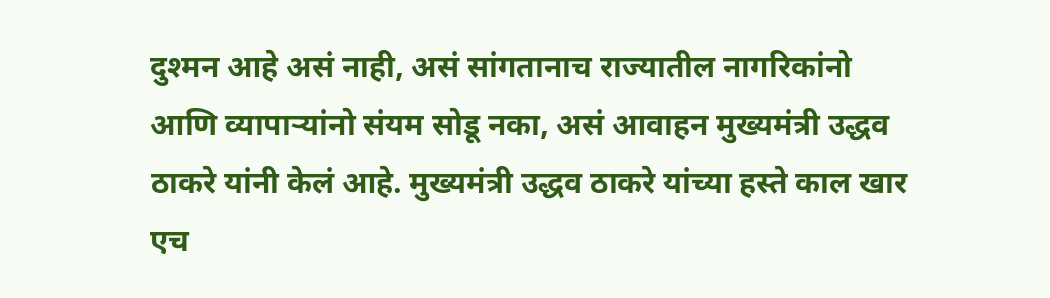दुश्मन आहे असं नाही, असं सांगतानाच राज्यातील नागरिकांनो आणि व्यापाऱ्यांनो संयम सोडू नका, असं आवाहन मुख्यमंत्री उद्धव ठाकरे यांनी केलं आहे. मुख्यमंत्री उद्धव ठाकरे यांच्या हस्ते काल खार एच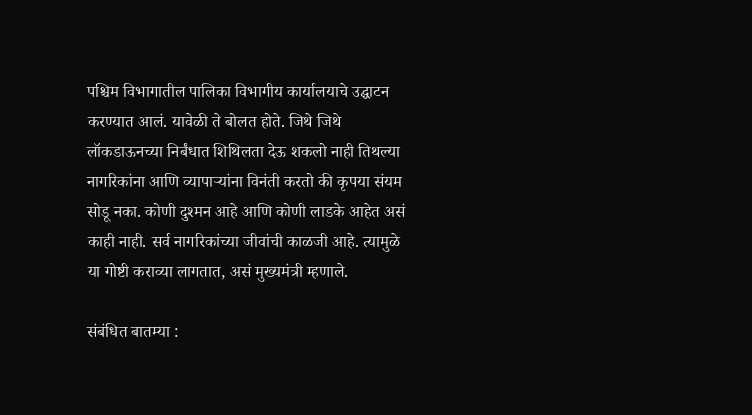पश्चिम विभागातील पालिका विभागीय कार्यालयाचे उद्घाटन करण्यात आलं. यावेळी ते बोलत होते. जिथे जिथे लॉकडाऊनच्या निर्बंधात शिथिलता देऊ शकलो नाही तिथल्या नागरिकांना आणि व्यापाऱ्यांना विनंती करतो की कृपया संयम सोडू नका. कोणी दुश्मन आहे आणि कोणी लाडके आहेत असं काही नाही. सर्व नागरिकांच्या जीवांची काळजी आहे. त्यामुळे या गोष्टी कराव्या लागतात, असं मुख्यमंत्री म्हणाले.

संबंधित बातम्या :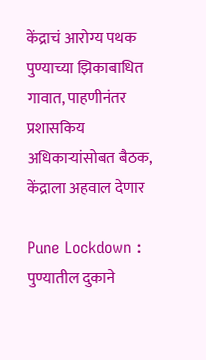केंद्राचं आरोग्य पथक पुण्याच्या झिकाबाधित गावात, पाहणीनंतर प्रशासकिय अधिकाऱ्यांसोबत बैठक, केंद्राला अहवाल देणार

Pune Lockdown : पुण्यातील दुकाने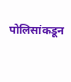पोलिसांकडून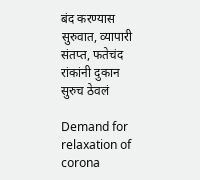बंद करण्यास सुरुवात, व्यापारी संतप्त, फतेचंद रांकांनी दुकान सुरुच ठेवलं

Demand for relaxation of corona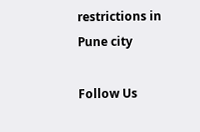restrictions in Pune city

Follow Us